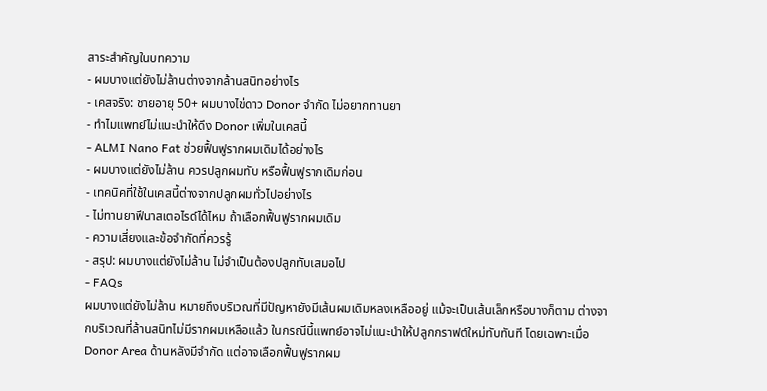สาระสำคัญในบทความ
- ผมบางแต่ยังไม่ล้านต่างจากล้านสนิทอย่างไร
- เคสจริง: ชายอายุ 50+ ผมบางไข่ดาว Donor จำกัด ไม่อยากทานยา
- ทำไมแพทย์ไม่แนะนำให้ดึง Donor เพิ่มในเคสนี้
- ALMI Nano Fat ช่วยฟื้นฟูรากผมเดิมได้อย่างไร
- ผมบางแต่ยังไม่ล้าน ควรปลูกผมทับ หรือฟื้นฟูรากเดิมก่อน
- เทคนิคที่ใช้ในเคสนี้ต่างจากปลูกผมทั่วไปอย่างไร
- ไม่ทานยาฟีนาสเตอไรด์ได้ไหม ถ้าเลือกฟื้นฟูรากผมเดิม
- ความเสี่ยงและข้อจำกัดที่ควรรู้
- สรุป: ผมบางแต่ยังไม่ล้าน ไม่จำเป็นต้องปลูกทับเสมอไป
- FAQs
ผมบางแต่ยังไม่ล้าน หมายถึงบริเวณที่มีปัญหายังมีเส้นผมเดิมหลงเหลืออยู่ แม้จะเป็นเส้นเล็กหรือบางก็ตาม ต่างจากบริเวณที่ล้านสนิทไม่มีรากผมเหลือแล้ว ในกรณีนี้แพทย์อาจไม่แนะนำให้ปลูกกราฟต์ใหม่ทับทันที โดยเฉพาะเมื่อ Donor Area ด้านหลังมีจำกัด แต่อาจเลือกฟื้นฟูรากผม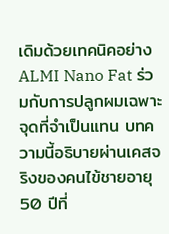เดิมด้วยเทคนิคอย่าง ALMI Nano Fat ร่วมกับการปลูกผมเฉพาะจุดที่จำเป็นแทน บทความนี้อธิบายผ่านเคสจริงของคนไข้ชายอายุ 50 ปีที่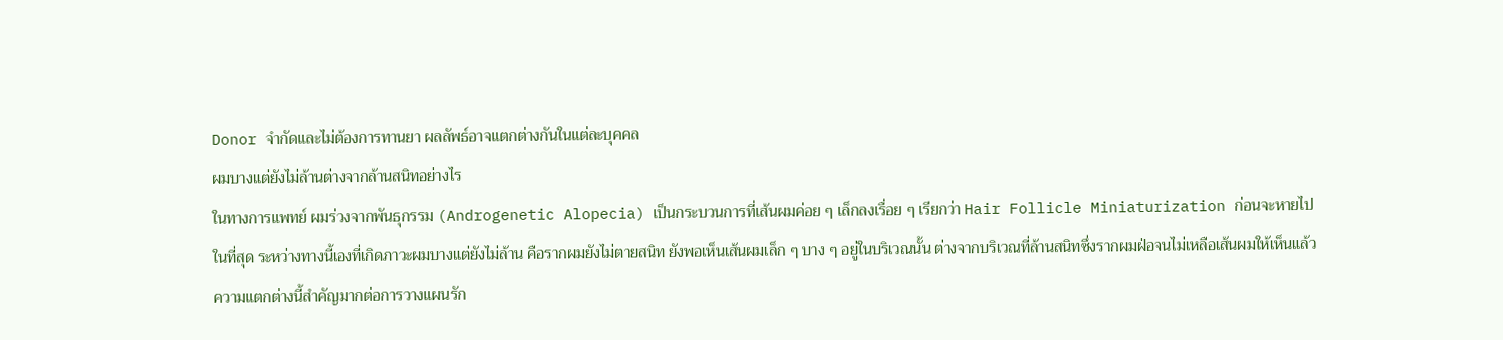Donor จำกัดและไม่ต้องการทานยา ผลลัพธ์อาจแตกต่างกันในแต่ละบุคคล
ผมบางแต่ยังไม่ล้านต่างจากล้านสนิทอย่างไร
ในทางการแพทย์ ผมร่วงจากพันธุกรรม (Androgenetic Alopecia) เป็นกระบวนการที่เส้นผมค่อย ๆ เล็กลงเรื่อย ๆ เรียกว่า Hair Follicle Miniaturization ก่อนจะหายไปในที่สุด ระหว่างทางนี้เองที่เกิดภาวะผมบางแต่ยังไม่ล้าน คือรากผมยังไม่ตายสนิท ยังพอเห็นเส้นผมเล็ก ๆ บาง ๆ อยู่ในบริเวณนั้น ต่างจากบริเวณที่ล้านสนิทซึ่งรากผมฝ่อจนไม่เหลือเส้นผมให้เห็นแล้ว ความแตกต่างนี้สำคัญมากต่อการวางแผนรัก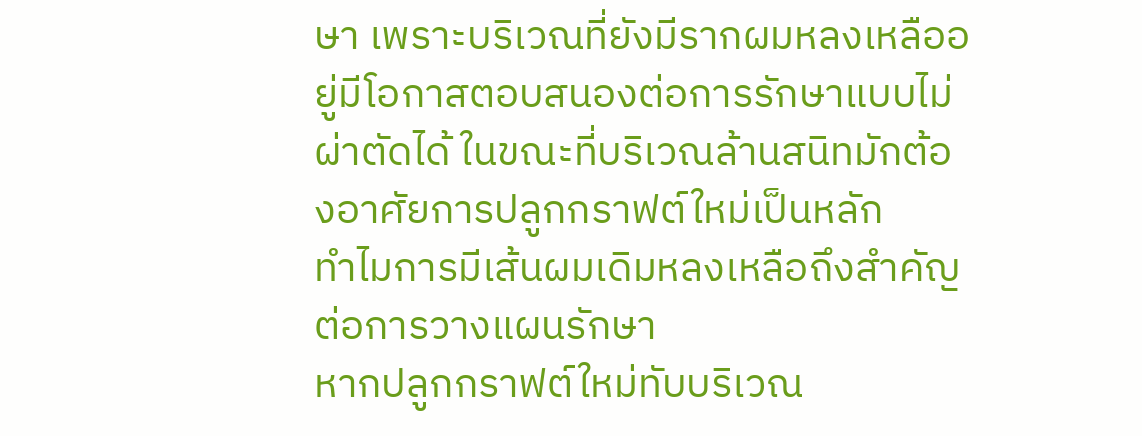ษา เพราะบริเวณที่ยังมีรากผมหลงเหลืออยู่มีโอกาสตอบสนองต่อการรักษาแบบไม่ผ่าตัดได้ ในขณะที่บริเวณล้านสนิทมักต้องอาศัยการปลูกกราฟต์ใหม่เป็นหลัก
ทำไมการมีเส้นผมเดิมหลงเหลือถึงสำคัญต่อการวางแผนรักษา
หากปลูกกราฟต์ใหม่ทับบริเวณ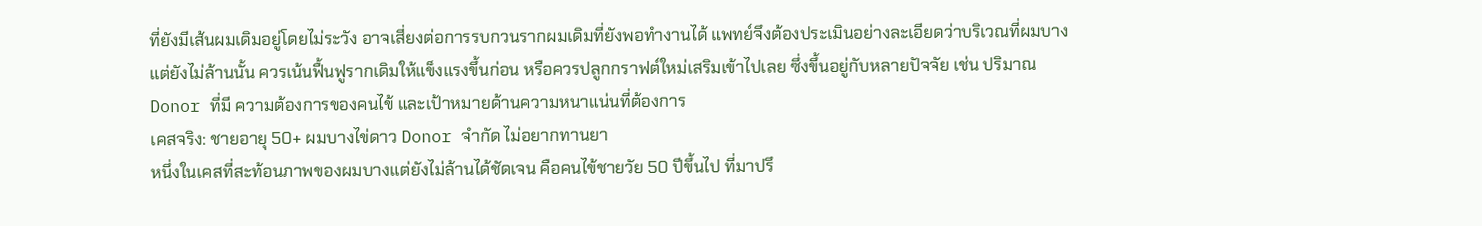ที่ยังมีเส้นผมเดิมอยู่โดยไม่ระวัง อาจเสี่ยงต่อการรบกวนรากผมเดิมที่ยังพอทำงานได้ แพทย์จึงต้องประเมินอย่างละเอียดว่าบริเวณที่ผมบางแต่ยังไม่ล้านนั้น ควรเน้นฟื้นฟูรากเดิมให้แข็งแรงขึ้นก่อน หรือควรปลูกกราฟต์ใหม่เสริมเข้าไปเลย ซึ่งขึ้นอยู่กับหลายปัจจัย เช่น ปริมาณ Donor ที่มี ความต้องการของคนไข้ และเป้าหมายด้านความหนาแน่นที่ต้องการ
เคสจริง: ชายอายุ 50+ ผมบางไข่ดาว Donor จำกัด ไม่อยากทานยา
หนึ่งในเคสที่สะท้อนภาพของผมบางแต่ยังไม่ล้านได้ชัดเจน คือคนไข้ชายวัย 50 ปีขึ้นไป ที่มาปรึ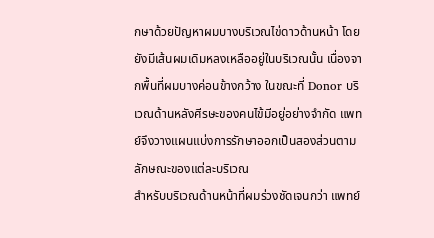กษาด้วยปัญหาผมบางบริเวณไข่ดาวด้านหน้า โดยยังมีเส้นผมเดิมหลงเหลืออยู่ในบริเวณนั้น เนื่องจากพื้นที่ผมบางค่อนข้างกว้าง ในขณะที่ Donor บริเวณด้านหลังศีรษะของคนไข้มีอยู่อย่างจำกัด แพทย์จึงวางแผนแบ่งการรักษาออกเป็นสองส่วนตามลักษณะของแต่ละบริเวณ
สำหรับบริเวณด้านหน้าที่ผมร่วงชัดเจนกว่า แพทย์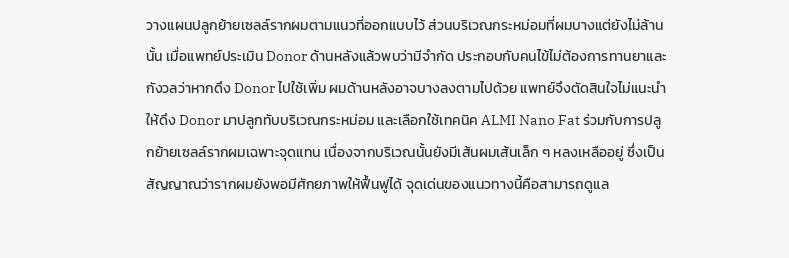วางแผนปลูกย้ายเซลล์รากผมตามแนวที่ออกแบบไว้ ส่วนบริเวณกระหม่อมที่ผมบางแต่ยังไม่ล้านนั้น เมื่อแพทย์ประเมิน Donor ด้านหลังแล้วพบว่ามีจำกัด ประกอบกับคนไข้ไม่ต้องการทานยาและกังวลว่าหากดึง Donor ไปใช้เพิ่ม ผมด้านหลังอาจบางลงตามไปด้วย แพทย์จึงตัดสินใจไม่แนะนำให้ดึง Donor มาปลูกทับบริเวณกระหม่อม และเลือกใช้เทคนิค ALMI Nano Fat ร่วมกับการปลูกย้ายเซลล์รากผมเฉพาะจุดแทน เนื่องจากบริเวณนั้นยังมีเส้นผมเส้นเล็ก ๆ หลงเหลืออยู่ ซึ่งเป็นสัญญาณว่ารากผมยังพอมีศักยภาพให้ฟื้นฟูได้ จุดเด่นของแนวทางนี้คือสามารถดูแล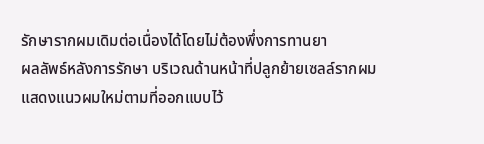รักษารากผมเดิมต่อเนื่องได้โดยไม่ต้องพึ่งการทานยา
ผลลัพธ์หลังการรักษา บริเวณด้านหน้าที่ปลูกย้ายเซลล์รากผมแสดงแนวผมใหม่ตามที่ออกแบบไว้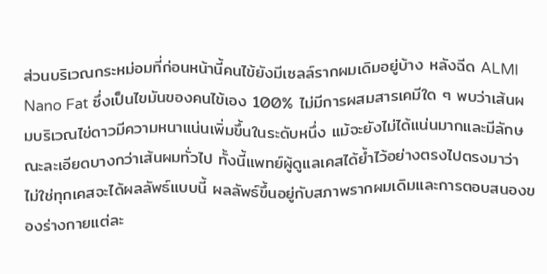ส่วนบริเวณกระหม่อมที่ก่อนหน้านี้คนไข้ยังมีเซลล์รากผมเดิมอยู่บ้าง หลังฉีด ALMI Nano Fat ซึ่งเป็นไขมันของคนไข้เอง 100% ไม่มีการผสมสารเคมีใด ๆ พบว่าเส้นผมบริเวณไข่ดาวมีความหนาแน่นเพิ่มขึ้นในระดับหนึ่ง แม้จะยังไม่ได้แน่นมากและมีลักษณะละเอียดบางกว่าเส้นผมทั่วไป ทั้งนี้แพทย์ผู้ดูแลเคสได้ย้ำไว้อย่างตรงไปตรงมาว่า ไม่ใช่ทุกเคสจะได้ผลลัพธ์แบบนี้ ผลลัพธ์ขึ้นอยู่กับสภาพรากผมเดิมและการตอบสนองของร่างกายแต่ละ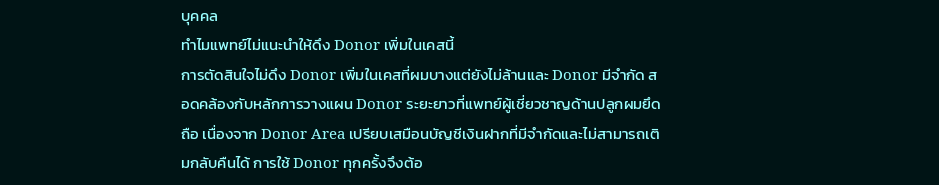บุคคล
ทำไมแพทย์ไม่แนะนำให้ดึง Donor เพิ่มในเคสนี้
การตัดสินใจไม่ดึง Donor เพิ่มในเคสที่ผมบางแต่ยังไม่ล้านและ Donor มีจำกัด สอดคล้องกับหลักการวางแผน Donor ระยะยาวที่แพทย์ผู้เชี่ยวชาญด้านปลูกผมยึดถือ เนื่องจาก Donor Area เปรียบเสมือนบัญชีเงินฝากที่มีจำกัดและไม่สามารถเติมกลับคืนได้ การใช้ Donor ทุกครั้งจึงต้อ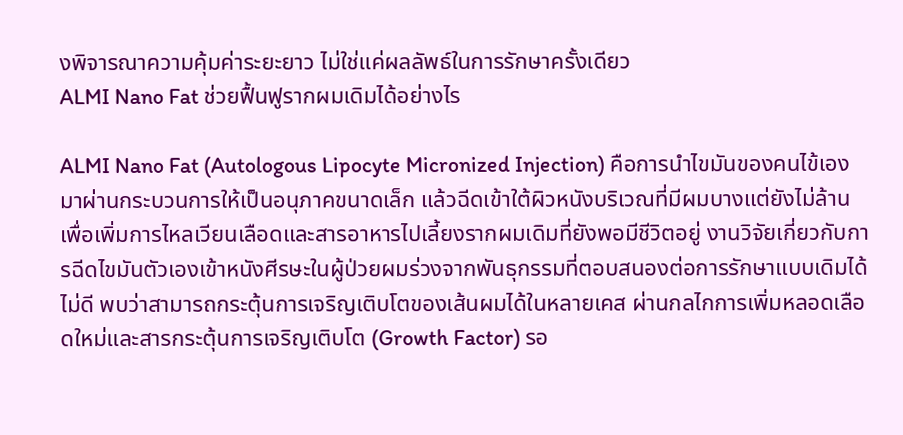งพิจารณาความคุ้มค่าระยะยาว ไม่ใช่แค่ผลลัพธ์ในการรักษาครั้งเดียว
ALMI Nano Fat ช่วยฟื้นฟูรากผมเดิมได้อย่างไร

ALMI Nano Fat (Autologous Lipocyte Micronized Injection) คือการนำไขมันของคนไข้เองมาผ่านกระบวนการให้เป็นอนุภาคขนาดเล็ก แล้วฉีดเข้าใต้ผิวหนังบริเวณที่มีผมบางแต่ยังไม่ล้าน เพื่อเพิ่มการไหลเวียนเลือดและสารอาหารไปเลี้ยงรากผมเดิมที่ยังพอมีชีวิตอยู่ งานวิจัยเกี่ยวกับการฉีดไขมันตัวเองเข้าหนังศีรษะในผู้ป่วยผมร่วงจากพันธุกรรมที่ตอบสนองต่อการรักษาแบบเดิมได้ไม่ดี พบว่าสามารถกระตุ้นการเจริญเติบโตของเส้นผมได้ในหลายเคส ผ่านกลไกการเพิ่มหลอดเลือดใหม่และสารกระตุ้นการเจริญเติบโต (Growth Factor) รอ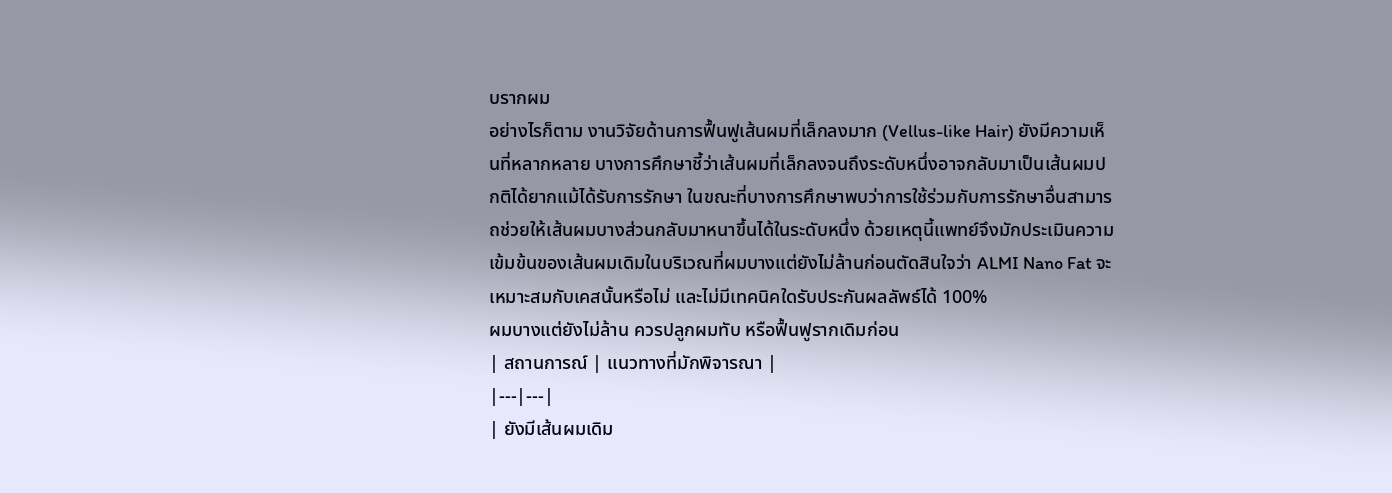บรากผม
อย่างไรก็ตาม งานวิจัยด้านการฟื้นฟูเส้นผมที่เล็กลงมาก (Vellus-like Hair) ยังมีความเห็นที่หลากหลาย บางการศึกษาชี้ว่าเส้นผมที่เล็กลงจนถึงระดับหนึ่งอาจกลับมาเป็นเส้นผมปกติได้ยากแม้ได้รับการรักษา ในขณะที่บางการศึกษาพบว่าการใช้ร่วมกับการรักษาอื่นสามารถช่วยให้เส้นผมบางส่วนกลับมาหนาขึ้นได้ในระดับหนึ่ง ด้วยเหตุนี้แพทย์จึงมักประเมินความเข้มข้นของเส้นผมเดิมในบริเวณที่ผมบางแต่ยังไม่ล้านก่อนตัดสินใจว่า ALMI Nano Fat จะเหมาะสมกับเคสนั้นหรือไม่ และไม่มีเทคนิคใดรับประกันผลลัพธ์ได้ 100%
ผมบางแต่ยังไม่ล้าน ควรปลูกผมทับ หรือฟื้นฟูรากเดิมก่อน
| สถานการณ์ | แนวทางที่มักพิจารณา |
|---|---|
| ยังมีเส้นผมเดิม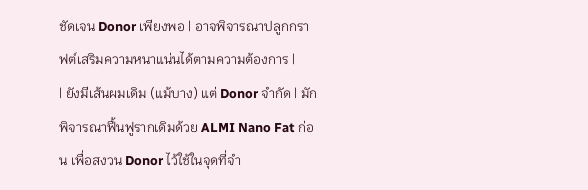ชัดเจน Donor เพียงพอ | อาจพิจารณาปลูกกราฟต์เสริมความหนาแน่นได้ตามความต้องการ |
| ยังมีเส้นผมเดิม (แม้บาง) แต่ Donor จำกัด | มักพิจารณาฟื้นฟูรากเดิมด้วย ALMI Nano Fat ก่อน เพื่อสงวน Donor ไว้ใช้ในจุดที่จำ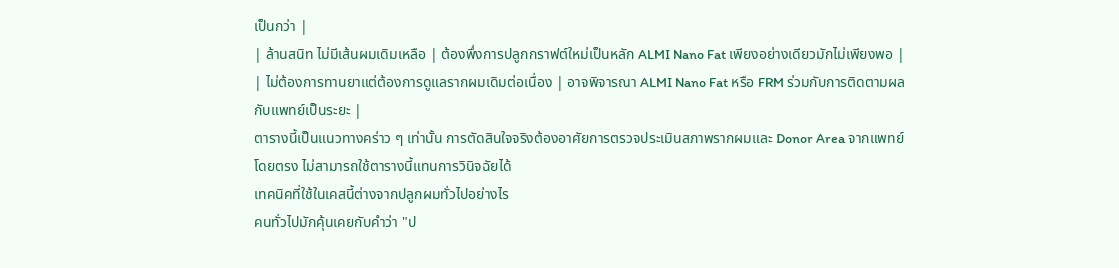เป็นกว่า |
| ล้านสนิท ไม่มีเส้นผมเดิมเหลือ | ต้องพึ่งการปลูกกราฟต์ใหม่เป็นหลัก ALMI Nano Fat เพียงอย่างเดียวมักไม่เพียงพอ |
| ไม่ต้องการทานยาแต่ต้องการดูแลรากผมเดิมต่อเนื่อง | อาจพิจารณา ALMI Nano Fat หรือ FRM ร่วมกับการติดตามผลกับแพทย์เป็นระยะ |
ตารางนี้เป็นแนวทางคร่าว ๆ เท่านั้น การตัดสินใจจริงต้องอาศัยการตรวจประเมินสภาพรากผมและ Donor Area จากแพทย์โดยตรง ไม่สามารถใช้ตารางนี้แทนการวินิจฉัยได้
เทคนิคที่ใช้ในเคสนี้ต่างจากปลูกผมทั่วไปอย่างไร
คนทั่วไปมักคุ้นเคยกับคำว่า "ป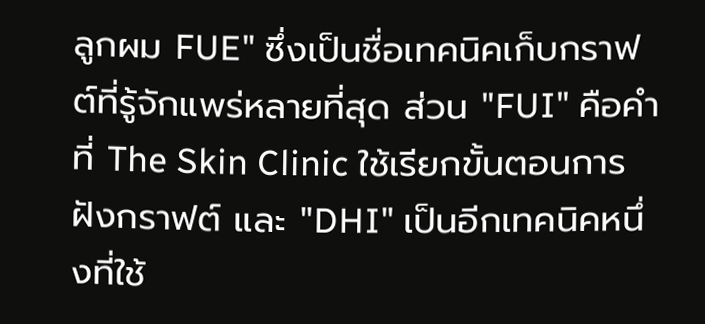ลูกผม FUE" ซึ่งเป็นชื่อเทคนิคเก็บกราฟต์ที่รู้จักแพร่หลายที่สุด ส่วน "FUI" คือคำที่ The Skin Clinic ใช้เรียกขั้นตอนการฝังกราฟต์ และ "DHI" เป็นอีกเทคนิคหนึ่งที่ใช้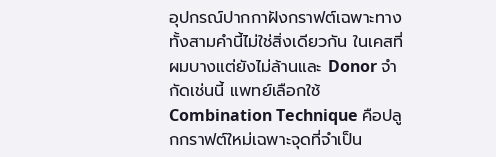อุปกรณ์ปากกาฝังกราฟต์เฉพาะทาง ทั้งสามคำนี้ไม่ใช่สิ่งเดียวกัน ในเคสที่ผมบางแต่ยังไม่ล้านและ Donor จำกัดเช่นนี้ แพทย์เลือกใช้ Combination Technique คือปลูกกราฟต์ใหม่เฉพาะจุดที่จำเป็น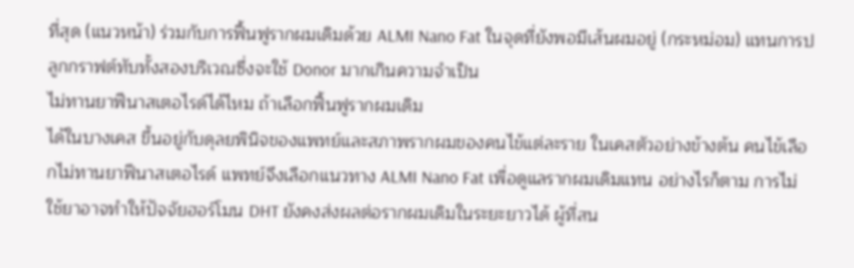ที่สุด (แนวหน้า) ร่วมกับการฟื้นฟูรากผมเดิมด้วย ALMI Nano Fat ในจุดที่ยังพอมีเส้นผมอยู่ (กระหม่อม) แทนการปลูกกราฟต์ทับทั้งสองบริเวณซึ่งจะใช้ Donor มากเกินความจำเป็น
ไม่ทานยาฟีนาสเตอไรด์ได้ไหม ถ้าเลือกฟื้นฟูรากผมเดิม
ได้ในบางเคส ขึ้นอยู่กับดุลยพินิจของแพทย์และสภาพรากผมของคนไข้แต่ละราย ในเคสตัวอย่างข้างต้น คนไข้เลือกไม่ทานยาฟีนาสเตอไรด์ แพทย์จึงเลือกแนวทาง ALMI Nano Fat เพื่อดูแลรากผมเดิมแทน อย่างไรก็ตาม การไม่ใช้ยาอาจทำให้ปัจจัยฮอร์โมน DHT ยังคงส่งผลต่อรากผมเดิมในระยะยาวได้ ผู้ที่สน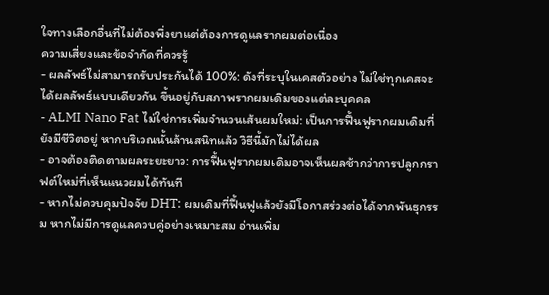ใจทางเลือกอื่นที่ไม่ต้องพึ่งยาแต่ต้องการดูแลรากผมต่อเนื่อง
ความเสี่ยงและข้อจำกัดที่ควรรู้
- ผลลัพธ์ไม่สามารถรับประกันได้ 100%: ดังที่ระบุในเคสตัวอย่าง ไม่ใช่ทุกเคสจะได้ผลลัพธ์แบบเดียวกัน ขึ้นอยู่กับสภาพรากผมเดิมของแต่ละบุคคล
- ALMI Nano Fat ไม่ใช่การเพิ่มจำนวนเส้นผมใหม่: เป็นการฟื้นฟูรากผมเดิมที่ยังมีชีวิตอยู่ หากบริเวณนั้นล้านสนิทแล้ว วิธีนี้มักไม่ได้ผล
- อาจต้องติดตามผลระยะยาว: การฟื้นฟูรากผมเดิมอาจเห็นผลช้ากว่าการปลูกกราฟต์ใหม่ที่เห็นแนวผมได้ทันที
- หากไม่ควบคุมปัจจัย DHT: ผมเดิมที่ฟื้นฟูแล้วยังมีโอกาสร่วงต่อได้จากพันธุกรรม หากไม่มีการดูแลควบคู่อย่างเหมาะสม อ่านเพิ่ม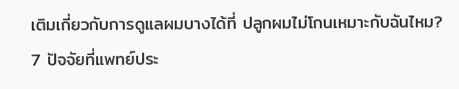เติมเกี่ยวกับการดูแลผมบางได้ที่ ปลูกผมไม่โกนเหมาะกับฉันไหม? 7 ปัจจัยที่แพทย์ประ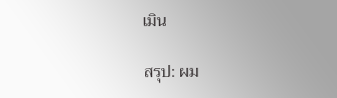เมิน

สรุป: ผม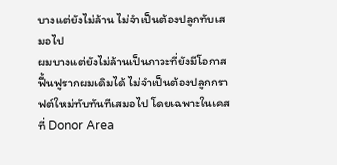บางแต่ยังไม่ล้าน ไม่จำเป็นต้องปลูกทับเสมอไป
ผมบางแต่ยังไม่ล้านเป็นภาวะที่ยังมีโอกาสฟื้นฟูรากผมเดิมได้ ไม่จำเป็นต้องปลูกกราฟต์ใหม่ทับทันทีเสมอไป โดยเฉพาะในเคสที่ Donor Area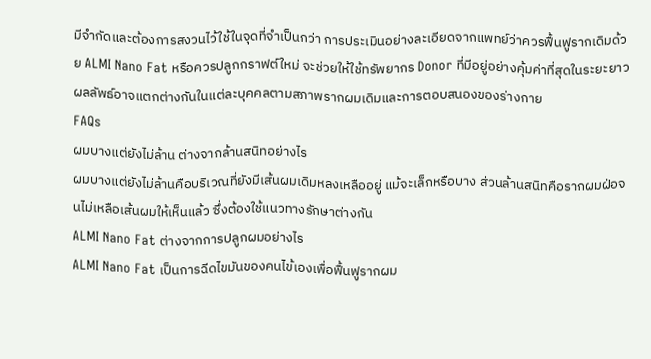มีจำกัดและต้องการสงวนไว้ใช้ในจุดที่จำเป็นกว่า การประเมินอย่างละเอียดจากแพทย์ว่าควรฟื้นฟูรากเดิมด้วย ALMI Nano Fat หรือควรปลูกกราฟต์ใหม่ จะช่วยให้ใช้ทรัพยากร Donor ที่มีอยู่อย่างคุ้มค่าที่สุดในระยะยาว ผลลัพธ์อาจแตกต่างกันในแต่ละบุคคลตามสภาพรากผมเดิมและการตอบสนองของร่างกาย
FAQs
ผมบางแต่ยังไม่ล้าน ต่างจากล้านสนิทอย่างไร
ผมบางแต่ยังไม่ล้านคือบริเวณที่ยังมีเส้นผมเดิมหลงเหลืออยู่ แม้จะเล็กหรือบาง ส่วนล้านสนิทคือรากผมฝ่อจนไม่เหลือเส้นผมให้เห็นแล้ว ซึ่งต้องใช้แนวทางรักษาต่างกัน
ALMI Nano Fat ต่างจากการปลูกผมอย่างไร
ALMI Nano Fat เป็นการฉีดไขมันของคนไข้เองเพื่อฟื้นฟูรากผม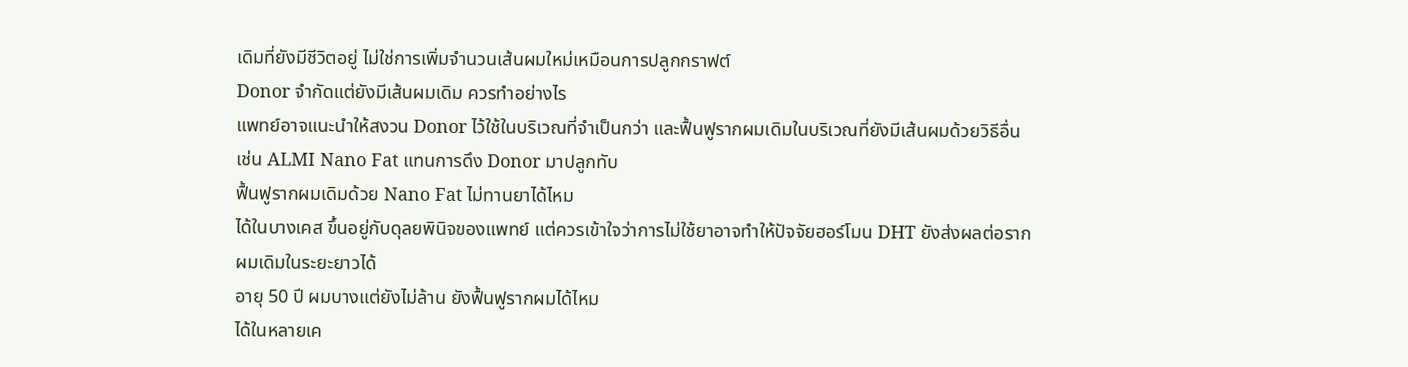เดิมที่ยังมีชีวิตอยู่ ไม่ใช่การเพิ่มจำนวนเส้นผมใหม่เหมือนการปลูกกราฟต์
Donor จำกัดแต่ยังมีเส้นผมเดิม ควรทำอย่างไร
แพทย์อาจแนะนำให้สงวน Donor ไว้ใช้ในบริเวณที่จำเป็นกว่า และฟื้นฟูรากผมเดิมในบริเวณที่ยังมีเส้นผมด้วยวิธีอื่น เช่น ALMI Nano Fat แทนการดึง Donor มาปลูกทับ
ฟื้นฟูรากผมเดิมด้วย Nano Fat ไม่ทานยาได้ไหม
ได้ในบางเคส ขึ้นอยู่กับดุลยพินิจของแพทย์ แต่ควรเข้าใจว่าการไม่ใช้ยาอาจทำให้ปัจจัยฮอร์โมน DHT ยังส่งผลต่อรากผมเดิมในระยะยาวได้
อายุ 50 ปี ผมบางแต่ยังไม่ล้าน ยังฟื้นฟูรากผมได้ไหม
ได้ในหลายเค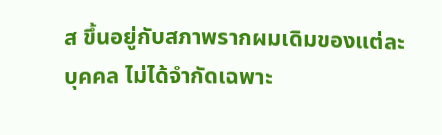ส ขึ้นอยู่กับสภาพรากผมเดิมของแต่ละบุคคล ไม่ได้จำกัดเฉพาะ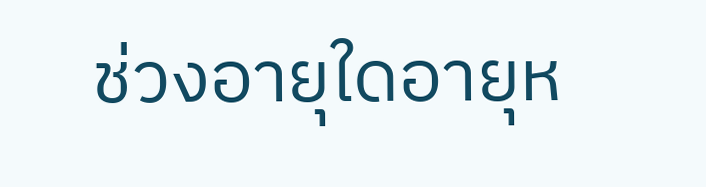ช่วงอายุใดอายุห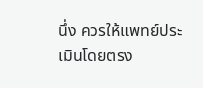นึ่ง ควรให้แพทย์ประเมินโดยตรง